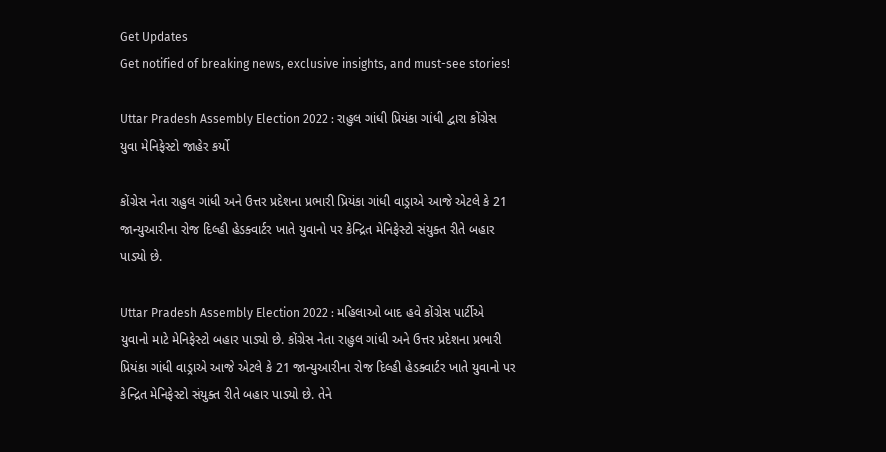Get Updates
Get notified of breaking news, exclusive insights, and must-see stories!

Uttar Pradesh Assembly Election 2022 : રાહુલ ગાંધી પ્રિયંકા ગાંધી દ્વારા કોંગ્રેસ યુવા મેનિફેસ્ટો જાહેર કર્યો

કોંગ્રેસ નેતા રાહુલ ગાંધી અને ઉત્તર પ્રદેશના પ્રભારી પ્રિયંકા ગાંધી વાડ્રાએ આજે એટલે કે 21 જાન્યુઆરીના રોજ દિલ્હી હેડક્વાર્ટર ખાતે યુવાનો પર કેન્દ્રિત મેનિફેસ્ટો સંયુક્ત રીતે બહાર પાડ્યો છે.

Uttar Pradesh Assembly Election 2022 : મહિલાઓ બાદ હવે કોંગ્રેસ પાર્ટીએ યુવાનો માટે મેનિફેસ્ટો બહાર પાડ્યો છે. કોંગ્રેસ નેતા રાહુલ ગાંધી અને ઉત્તર પ્રદેશના પ્રભારી પ્રિયંકા ગાંધી વાડ્રાએ આજે એટલે કે 21 જાન્યુઆરીના રોજ દિલ્હી હેડક્વાર્ટર ખાતે યુવાનો પર કેન્દ્રિત મેનિફેસ્ટો સંયુક્ત રીતે બહાર પાડ્યો છે. તેને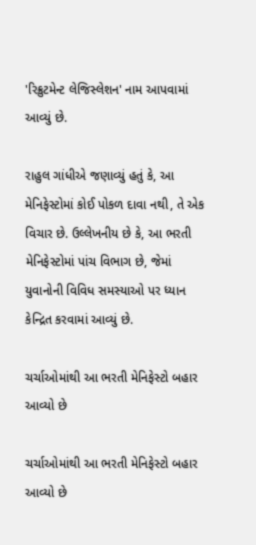'રિક્રુટમેન્ટ લેજિસ્લેશન' નામ આપવામાં આવ્યું છે.

રાહુલ ગાંધીએ જણાવ્યું હતું કે, આ મેનિફેસ્ટોમાં કોઈ પોકળ દાવા નથી, તે એક વિચાર છે. ઉલ્લેખનીય છે કે, આ ભરતી મેનિફેસ્ટોમાં પાંચ વિભાગ છે, જેમાં યુવાનોની વિવિધ સમસ્યાઓ પર ધ્યાન કેન્દ્રિત કરવામાં આવ્યું છે.

ચર્ચાઓમાંથી આ ભરતી મેનિફેસ્ટો બહાર આવ્યો છે

ચર્ચાઓમાંથી આ ભરતી મેનિફેસ્ટો બહાર આવ્યો છે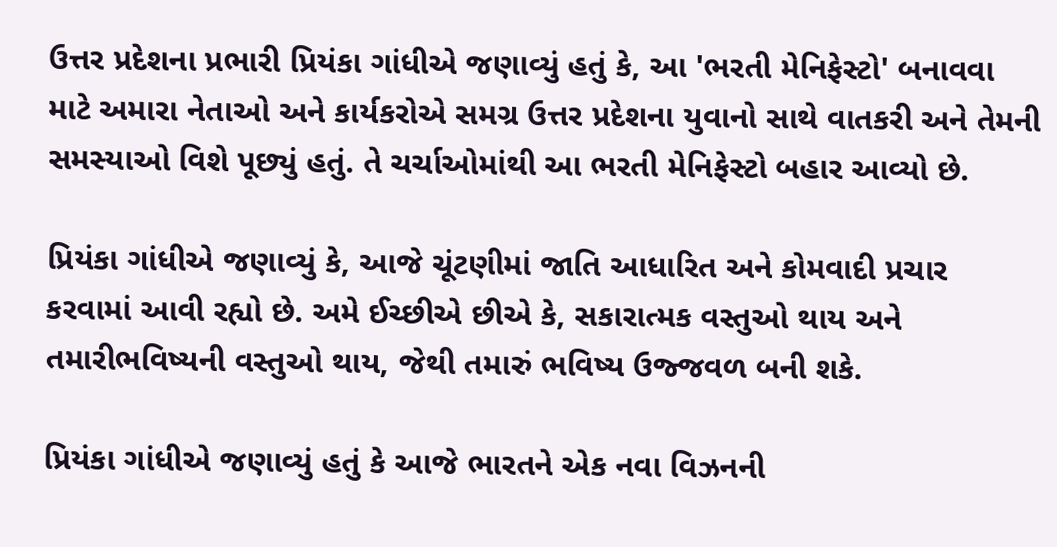ઉત્તર પ્રદેશના પ્રભારી પ્રિયંકા ગાંધીએ જણાવ્યું હતું કે, આ 'ભરતી મેનિફેસ્ટો' બનાવવા માટે અમારા નેતાઓ અને કાર્યકરોએ સમગ્ર ઉત્તર પ્રદેશના યુવાનો સાથે વાતકરી અને તેમની સમસ્યાઓ વિશે પૂછ્યું હતું. તે ચર્ચાઓમાંથી આ ભરતી મેનિફેસ્ટો બહાર આવ્યો છે.

પ્રિયંકા ગાંધીએ જણાવ્યું કે, આજે ચૂંટણીમાં જાતિ આધારિત અને કોમવાદી પ્રચાર કરવામાં આવી રહ્યો છે. અમે ઈચ્છીએ છીએ કે, સકારાત્મક વસ્તુઓ થાય અને તમારીભવિષ્યની વસ્તુઓ થાય, જેથી તમારું ભવિષ્ય ઉજ્જવળ બની શકે.

પ્રિયંકા ગાંધીએ જણાવ્યું હતું કે આજે ભારતને એક નવા વિઝનની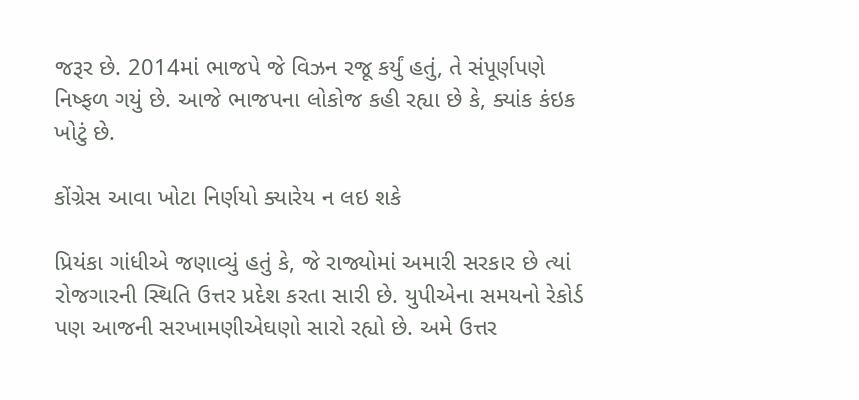જરૂર છે. 2014માં ભાજપે જે વિઝન રજૂ કર્યું હતું, તે સંપૂર્ણપણે નિષ્ફળ ગયું છે. આજે ભાજપના લોકોજ કહી રહ્યા છે કે, ક્યાંક કંઇક ખોટું છે.

કોંગ્રેસ આવા ખોટા નિર્ણયો ક્યારેય ન લઇ શકે

પ્રિયંકા ગાંધીએ જણાવ્યું હતું કે, જે રાજ્યોમાં અમારી સરકાર છે ત્યાં રોજગારની સ્થિતિ ઉત્તર પ્રદેશ કરતા સારી છે. યુપીએના સમયનો રેકોર્ડ પણ આજની સરખામણીએઘણો સારો રહ્યો છે. અમે ઉત્તર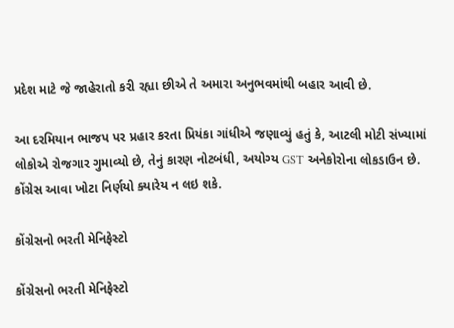પ્રદેશ માટે જે જાહેરાતો કરી રહ્યા છીએ તે અમારા અનુભવમાંથી બહાર આવી છે.

આ દરમિયાન ભાજપ પર પ્રહાર કરતા પ્રિયંકા ગાંધીએ જણાવ્યું હતું કે, આટલી મોટી સંખ્યામાં લોકોએ રોજગાર ગુમાવ્યો છે, તેનું કારણ નોટબંધી, અયોગ્ય GST અનેકોરોના લોકડાઉન છે. કોંગ્રેસ આવા ખોટા નિર્ણયો ક્યારેય ન લઇ શકે.

કોંગ્રેસનો ભરતી મેનિફેસ્ટો

કોંગ્રેસનો ભરતી મેનિફેસ્ટો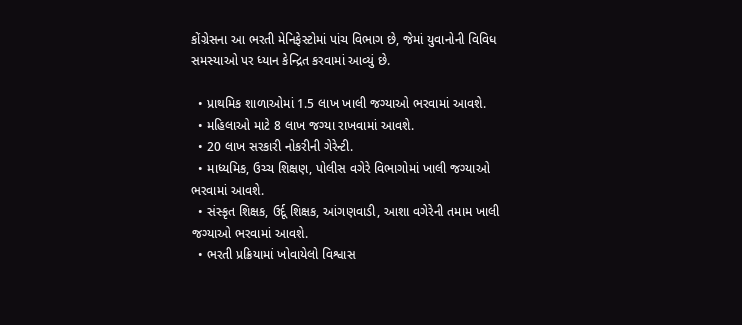કોંગ્રેસના આ ભરતી મેનિફેસ્ટોમાં પાંચ વિભાગ છે, જેમાં યુવાનોની વિવિધ સમસ્યાઓ પર ધ્યાન કેન્દ્રિત કરવામાં આવ્યું છે.

  • પ્રાથમિક શાળાઓમાં 1.5 લાખ ખાલી જગ્યાઓ ભરવામાં આવશે.
  • મહિલાઓ માટે 8 લાખ જગ્યા રાખવામાં આવશે.
  • 20 લાખ સરકારી નોકરીની ગેરેન્ટી.
  • માધ્યમિક, ઉચ્ચ શિક્ષણ, પોલીસ વગેરે વિભાગોમાં ખાલી જગ્યાઓ ભરવામાં આવશે.
  • સંસ્કૃત શિક્ષક, ઉર્દૂ શિક્ષક, આંગણવાડી, આશા વગેરેની તમામ ખાલી જગ્યાઓ ભરવામાં આવશે.
  • ભરતી પ્રક્રિયામાં ખોવાયેલો વિશ્વાસ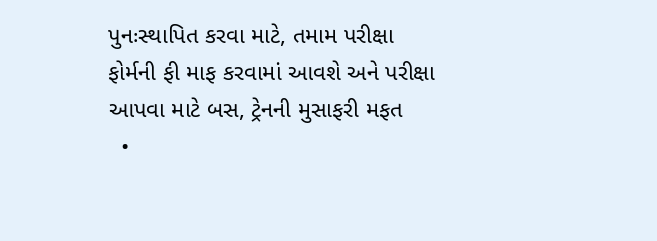પુનઃસ્થાપિત કરવા માટે, તમામ પરીક્ષા ફોર્મની ફી માફ કરવામાં આવશે અને પરીક્ષા આપવા માટે બસ, ટ્રેનની મુસાફરી મફત
  •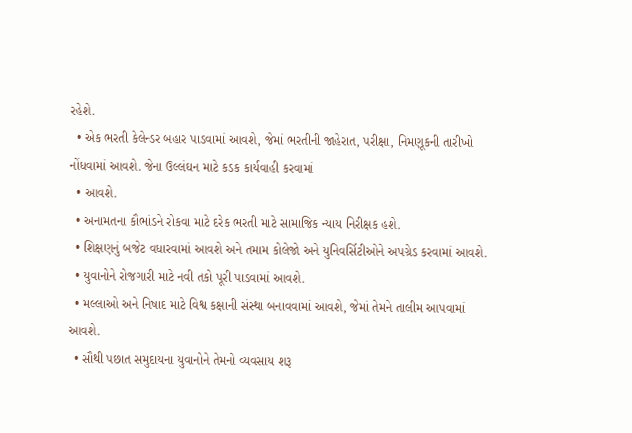રહેશે.
  • એક ભરતી કેલેન્ડર બહાર પાડવામાં આવશે, જેમાં ભરતીની જાહેરાત, પરીક્ષા, નિમણૂકની તારીખો નોંધવામાં આવશે. જેના ઉલ્લંઘન માટે કડક કાર્યવાહી કરવામાં
  • આવશે.
  • અનામતના કૌભાંડને રોકવા માટે દરેક ભરતી માટે સામાજિક ન્યાય નિરીક્ષક હશે.
  • શિક્ષણનું બજેટ વધારવામાં આવશે અને તમામ કોલેજો અને યુનિવર્સિટીઓને અપગ્રેડ કરવામાં આવશે.
  • યુવાનોને રોજગારી માટે નવી તકો પૂરી પાડવામાં આવશે.
  • મલ્લાઓ અને નિષાદ માટે વિશ્વ કક્ષાની સંસ્થા બનાવવામાં આવશે, જેમાં તેમને તાલીમ આપવામાં આવશે.
  • સૌથી પછાત સમુદાયના યુવાનોને તેમનો વ્યવસાય શરૂ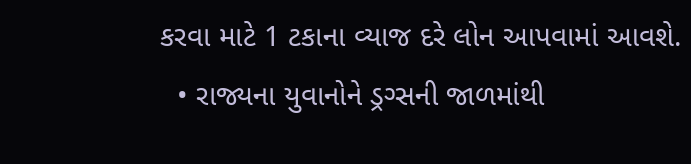કરવા માટે 1 ટકાના વ્યાજ દરે લોન આપવામાં આવશે.
  • રાજ્યના યુવાનોને ડ્રગ્સની જાળમાંથી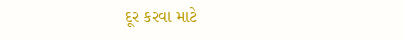દૂર કરવા માટે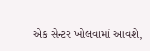એક સેન્ટર ખોલવામાં આવશે,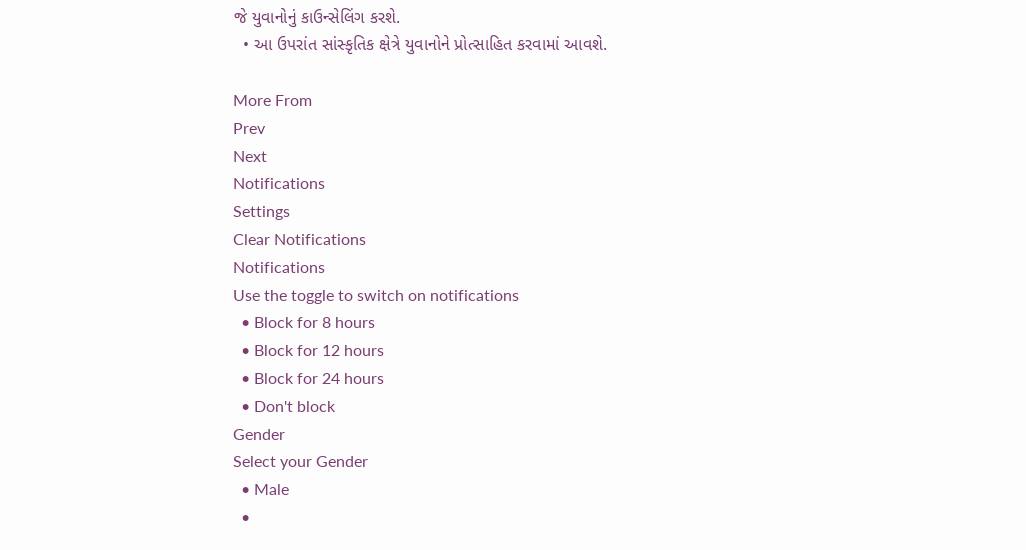જે યુવાનોનું કાઉન્સેલિંગ કરશે.
  • આ ઉપરાંત સાંસ્કૃતિક ક્ષેત્રે યુવાનોને પ્રોત્સાહિત કરવામાં આવશે.

More From
Prev
Next
Notifications
Settings
Clear Notifications
Notifications
Use the toggle to switch on notifications
  • Block for 8 hours
  • Block for 12 hours
  • Block for 24 hours
  • Don't block
Gender
Select your Gender
  • Male
  •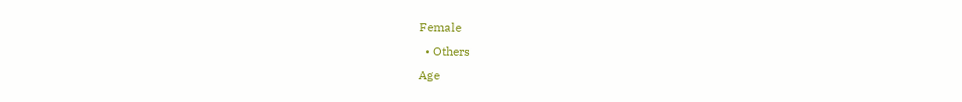Female
  • Others
Age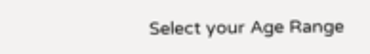Select your Age Range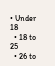• Under 18
  • 18 to 25
  • 26 to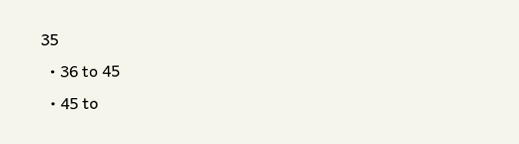35
  • 36 to 45
  • 45 to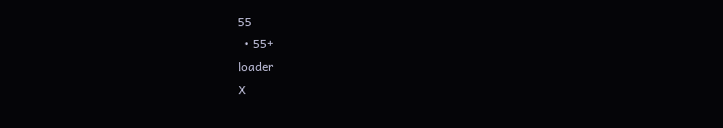55
  • 55+
loader
X